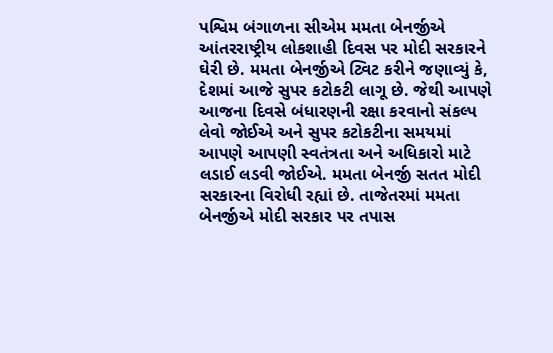પશ્વિમ બંગાળના સીએમ મમતા બેનર્જીએ આંતરરાષ્ટ્રીય લોકશાહી દિવસ પર મોદી સરકારને ઘેરી છે. મમતા બેનર્જીએ ટ્વિટ કરીને જણાવ્યું કે, દેશમાં આજે સુપર કટોકટી લાગૂ છે. જેથી આપણે આજના દિવસે બંધારણની રક્ષા કરવાનો સંકલ્પ લેવો જોઈએ અને સુપર કટોકટીના સમયમાં આપણે આપણી સ્વતંત્રતા અને અધિકારો માટે લડાઈ લડવી જોઈએ. મમતા બેનર્જી સતત મોદી સરકારના વિરોધી રહ્યાં છે. તાજેતરમાં મમતા બેનર્જીએ મોદી સરકાર પર તપાસ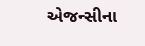એજન્સીના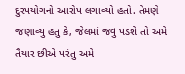દુરપયોગનો આરોપ લગાવ્યો હતો. તેમણે જણાવ્યુ હતુ કે, જેલમાં જવુ પડશે તો અમે તૈયાર છીએ પરંતુ અમે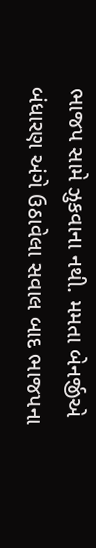ભાજપ સામે ઝુકવાના નથી. મમતા બેનર્જીએ બંધારણ અંગે ઉઠાવેલા સવાલ બાદ ભાજપના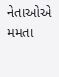નેતાઓએ મમતા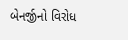બેનર્જીનો વિરોધ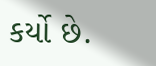કર્યો છે.